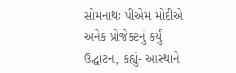સોમનાથઃ પીએમ મોદીએ અનેક પ્રોજેક્ટનું કર્યું ઉદ્ઘાટન, કહ્યું- આસ્થાને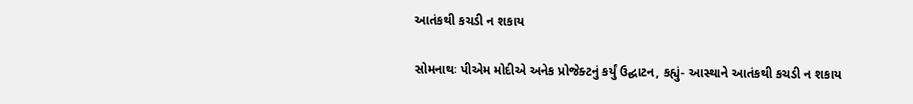આતંકથી કચડી ન શકાય

સોમનાથઃ પીએમ મોદીએ અનેક પ્રોજેક્ટનું કર્યું ઉદ્ઘાટન, કહ્યું- આસ્થાને આતંકથી કચડી ન શકાય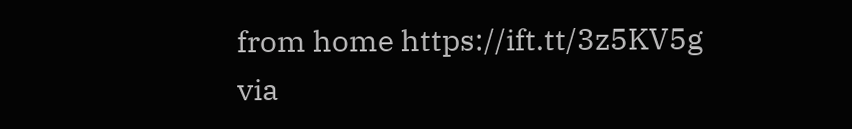from home https://ift.tt/3z5KV5g
via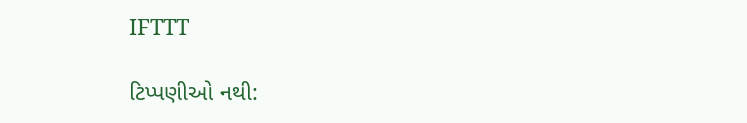IFTTT

ટિપ્પણીઓ નથી: